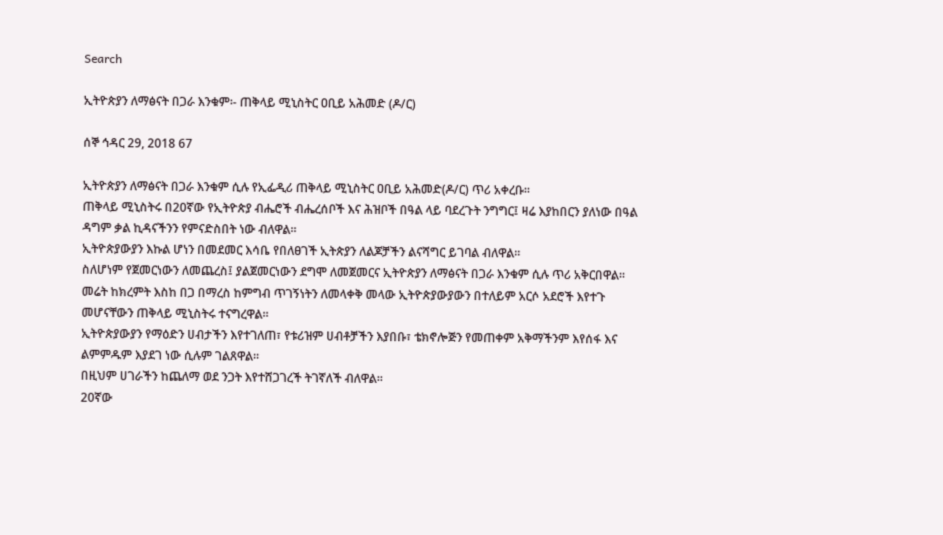Search

ኢትዮጵያን ለማፅናት በጋራ እንቁም፡- ጠቅላይ ሚኒስትር ዐቢይ አሕመድ (ዶ/ር)

ሰኞ ኅዳር 29, 2018 67

ኢትዮጵያን ለማፅናት በጋራ እንቁም ሲሉ የኢፌዲሪ ጠቅላይ ሚኒስትር ዐቢይ አሕመድ(ዶ/ር) ጥሪ አቀረቡ፡፡
ጠቅላይ ሚኒስትሩ በ20ኛው የኢትዮጵያ ብሔሮች ብሔረሰቦች እና ሕዝቦች በዓል ላይ ባደረጉት ንግግር፤ ዛሬ እያከበርን ያለነው በዓል ዳግም ቃል ኪዳናችንን የምናድስበት ነው ብለዋል፡፡
ኢትዮጵያውያን እኩል ሆነን በመደመር እሳቤ የበለፀገች ኢትጵያን ለልጆቻችን ልናሻግር ይገባል ብለዋል፡፡
ስለሆነም የጀመርነውን ለመጨረስ፤ ያልጀመርነውን ደግሞ ለመጀመርና ኢትዮጵያን ለማፅናት በጋራ እንቁም ሲሉ ጥሪ አቅርበዋል፡፡
መሬት ከክረምት እስከ በጋ በማረስ ከምግብ ጥገኝነትን ለመላቀቅ መላው ኢትዮጵያውያውን በተለይም አርሶ አደሮች እየተጉ መሆናቸውን ጠቅላይ ሚኒስትሩ ተናግረዋል፡፡
ኢትዮጵያውያን የማዕድን ሀብታችን እየተገለጠ፣ የቱሪዝም ሀብቶቻችን እያበቡ፣ ቴክኖሎጅን የመጠቀም አቅማችንም እየሰፋ እና ልምምዱም እያደገ ነው ሲሉም ገልጸዋል፡፡
በዚህም ሀገራችን ከጨለማ ወደ ንጋት እየተሸጋገረች ትገኛለች ብለዋል፡፡
20ኛው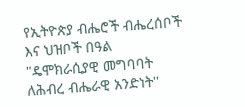የኢትዮጵያ ብሔሮች ብሔረሰቦች እና ህዝቦች በዓል "ዴሞክራሲያዊ መግባባት ለሕብረ ብሔራዊ አንድነት''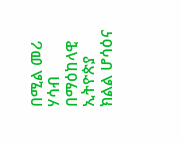በሚል መሪ ሃሳብ በማዕከላዊ ኢትዮጵያ ክልል ሆሳዕና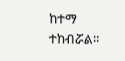ከተማ ተከብሯል።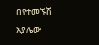በየተመኙሽ አያሌው